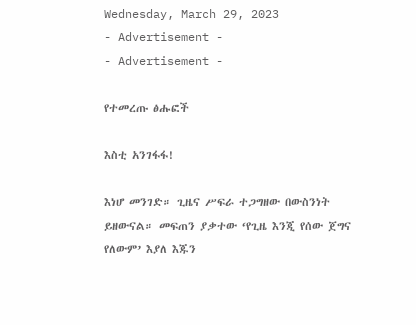Wednesday, March 29, 2023
- Advertisement -
- Advertisement -

የተመረጡ ፅሑፎች

እስቲ አንገፋፋ!

እነሆ መንገድ። ጊዜና ሥፍራ ተጋግዘው በውስንነት ይዘውናል። መፍጠን ያቃተው ‘የጊዜ እንጂ የሰው ጀግና የለውም’ እያለ እጁን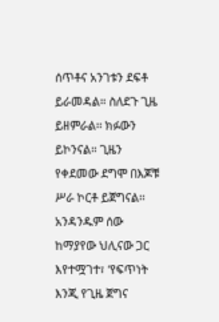ሰጥቶና አንገቱን ደፍቶ ይራመዳል። ስለደጉ ጊዜ ይዘምራል፡፡ ክፉውን ይኮንናል። ጊዜን የቀደመው ደግሞ በእጆቹ ሥራ ኮርቶ ይጀግናል፡፡ አንዳንዱም ሰው ከማያየው ህሊናው ጋር እየተሟገተ፣ ‘የፍጥነት እንጂ የጊዜ ጀግና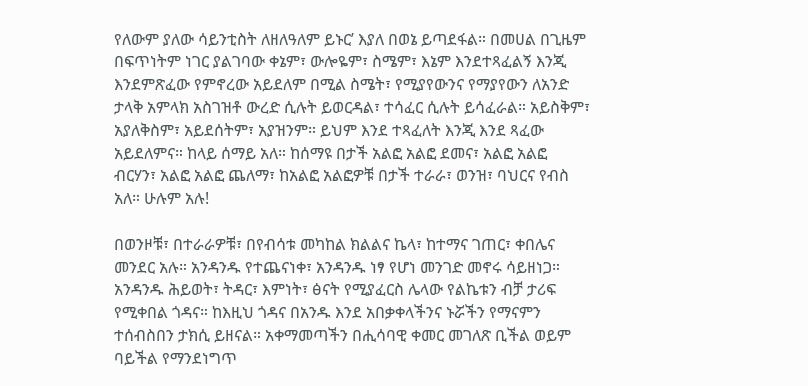የለውም ያለው ሳይንቲስት ለዘለዓለም ይኑር’ እያለ በወኔ ይጣደፋል። በመሀል በጊዜም በፍጥነትም ነገር ያልገባው ቀኔም፣ ውሎዬም፣ ስሜም፣ እኔም እንደተጻፈልኝ እንጂ እንደምጽፈው የምኖረው አይደለም በሚል ስሜት፣ የሚያየውንና የማያየውን ለአንድ ታላቅ አምላክ አስገዝቶ ውረድ ሲሉት ይወርዳል፣ ተሳፈር ሲሉት ይሳፈራል። አይስቅም፣ አያለቅስም፣ አይደሰትም፣ አያዝንም። ይህም እንደ ተጻፈለት እንጂ እንደ ጻፈው አይደለምና። ከላይ ሰማይ አለ። ከሰማዩ በታች አልፎ አልፎ ደመና፣ አልፎ አልፎ ብርሃን፣ አልፎ አልፎ ጨለማ፣ ከአልፎ አልፎዎቹ በታች ተራራ፣ ወንዝ፣ ባህርና የብስ አለ። ሁሉም አሉ!

በወንዞቹ፣ በተራራዎቹ፣ በየብሳቱ መካከል ክልልና ኬላ፣ ከተማና ገጠር፣ ቀበሌና መንደር አሉ። አንዳንዱ የተጨናነቀ፣ አንዳንዱ ነፃ የሆነ መንገድ መኖሩ ሳይዘነጋ። አንዳንዱ ሕይወት፣ ትዳር፣ እምነት፣ ፅናት የሚያፈርስ ሌላው የልኬቱን ብቻ ታሪፍ የሚቀበል ጎዳና። ከእዚህ ጎዳና በአንዱ እንደ አበቃቀላችንና ኑሯችን የማናምን ተሰብስበን ታክሲ ይዘናል። አቀማመጣችን በሒሳባዊ ቀመር መገለጽ ቢችል ወይም ባይችል የማንደነግጥ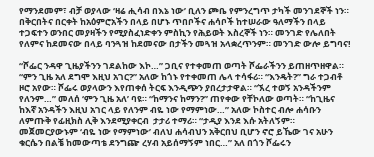የማንደመም፣ ብቻ ወያላው ‘ዛሬ ሒሳብ በእኔ ነው’ ቢለን ጮቤ የምንረግጥ ታካች መንገደኞች ነን። በቅርበትና በርቀት ከአዕምሮአችን በላይ በሆኑ ጥበቦችና ሐሳቦች ከተሠራው ዓለማችን በላይ ተጋፍተን ወንበር መያዛችን የሚያስፈነድቀን ምስኪን የሕይወት እስረኞች ነን። መንገድ የሌለበት የለምና ከደመናው በላይ ባንጓዝ ከደመናው በታችን መጓዝ አላቋረጥንም። መንገድ ውሎ ይግባና!

“ሾፌር ንዳዋ ጊዜያችንን ገደልከው እኮ…” ጋቢና የተቀመጠ ወጣት ሾፌራችንን ይጠዘጥዘዋል። “ምን ጊዜ አለ ደግሞ እዚህ አገር?” አለው ከጎኑ የተቀመጠ ሌላ ተሳፋሪ። “እንዴት?” ግራ ተጋብቶ ዞሮ አየው። ሾፌሩ ወያላውን እየጠቀሰ ትርፍ እንዲጭን ያበረታታዋል። “ኧረ ተወኝ አንዳችንም የለንም…” መለሰ ‘ምን ጊዜ አለ’ ባዩ። “ከማንና ከማን?” ጠየቀው የቸኮለው ወጣት። “ከጊዜና ከእኛ አንዳችን እዚህ አገር ላይ የለንም ብዬ ነው የማምነው…” አለው ኮስተር ብሎ ሐሳቡን ለምጡቅ የፊዚክስ ሊቅ እንደሚያቀርብ  ታታሪ ተማሪ። “ታዲያ እንደ እሱ አትለኝም። መጀመርያውኑም ‘ብዬ ነው የማምነው’ ብለህ ሐሳብህን አቅርበህ ቢሆን ኖሮ ይኼው ገና አሁን ቁርሴን በልቼ ከመውጣቴ ደንግጬ ረሃብ አይሰማኝም ነበር…” አለ በጎን ሾፌሩን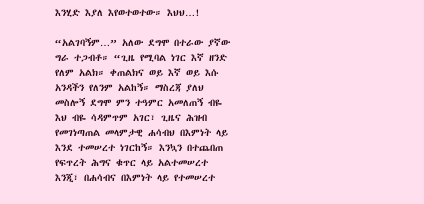እንሂድ እያለ እየወተወተው። እህህ…!

“አልገባኝም…” አለው ደግሞ በተራው ያኛው ግራ ተጋብቶ። “ጊዜ የሚባል ነገር እኛ ዘንድ የለም አልክ። ቀጠልክና ወይ እኛ ወይ እሱ አንዳችን የለንም አልከኝ። ማስረጃ ያለህ መስሎኝ ደግሞ ምን ተዓምር አመለጠኝ ብዬ እህ ብዬ ሳዳምጥም አገር፣ ጊዜና ሕዝብ የመገነጣጠል መላምታዊ ሐሳብህ በእምነት ላይ እንደ ተመሠረተ ነገርከኝ። እንኳን በተጨበጠ የፍጥረት ሕግና ቁጥር ላይ አልተመሠረተ እንጂ፣ በሐሳብና በእምነት ላይ የተመሠረተ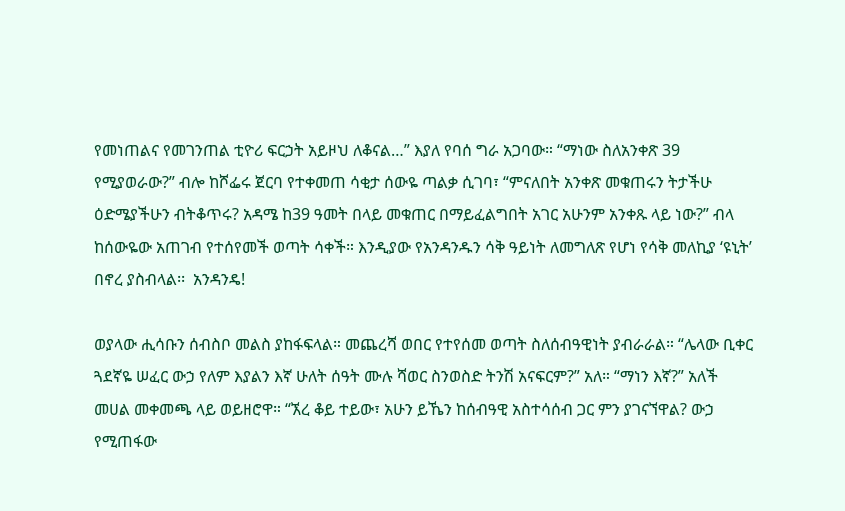የመነጠልና የመገንጠል ቲዮሪ ፍርኃት አይዞህ ለቆናል…” እያለ የባሰ ግራ አጋባው። “ማነው ስለአንቀጽ 39 የሚያወራው?” ብሎ ከሾፌሩ ጀርባ የተቀመጠ ሳቂታ ሰውዬ ጣልቃ ሲገባ፣ “ምናለበት አንቀጽ መቁጠሩን ትታችሁ ዕድሜያችሁን ብትቆጥሩ? አዳሜ ከ39 ዓመት በላይ መቁጠር በማይፈልግበት አገር አሁንም አንቀጹ ላይ ነው?” ብላ ከሰውዬው አጠገብ የተሰየመች ወጣት ሳቀች። እንዲያው የአንዳንዱን ሳቅ ዓይነት ለመግለጽ የሆነ የሳቅ መለኪያ ‘ዩኒት’ በኖረ ያስብላል፡፡  አንዳንዴ!

ወያላው ሒሳቡን ሰብስቦ መልስ ያከፋፍላል። መጨረሻ ወበር የተየሰመ ወጣት ስለሰብዓዊነት ያብራራል። “ሌላው ቢቀር ጓደኛዬ ሠፈር ውኃ የለም እያልን እኛ ሁለት ሰዓት ሙሉ ሻወር ስንወስድ ትንሽ አናፍርም?” አለ። “ማነን እኛ?” አለች መሀል መቀመጫ ላይ ወይዘሮዋ። “ኧረ ቆይ ተይው፣ አሁን ይኼን ከሰብዓዊ አስተሳሰብ ጋር ምን ያገናኘዋል? ውኃ የሚጠፋው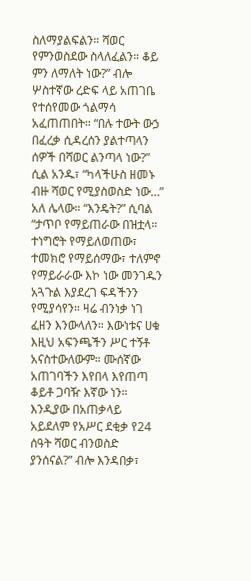ስለማያልፍልን። ሻወር የምንወስደው ስላለፈልን። ቆይ  ምን ለማለት ነው?” ብሎ ሦስተኛው ረድፍ ላይ አጠገቤ የተሰየመው ጎልማሳ አፈጠጠበት። “በሉ ተውት ውኃ በፈረቃ ሲዳረሰን ያልተጣላን ሰዎች በሻወር ልንጣላ ነው?” ሲል አንዱ፣ “ካላችሁስ ዘመኑ ብዙ ሻወር የሚያስወስድ ነው…” አለ ሌላው። “እንዴት?” ሲባል “ታጥቦ የማይጠራው በዝቷላ። ተነግሮት የማይለወጠው፣ ተመክሮ የማይሰማው፣ ተለምኖ የማይራራው እኮ ነው መንገዱን አጓጉል እያደረገ ፍዳችንን የሚያሳየን። ዛሬ ብንነቃ ነገ ፈዘን እንውላለን። እውነቱና ሀቁ እዚህ አፍንጫችን ሥር ተኝቶ አናስተውለውም። ሙሰኛው አጠገባችን እየበላ እየጠጣ ቆይቶ ጋባዥ እኛው ነን። እንዲያው በአጠቃላይ አይደለም የአሥር ደቂቃ የ24 ሰዓት ሻወር ብንወስድ ያንሰናል?” ብሎ እንዳበቃ፣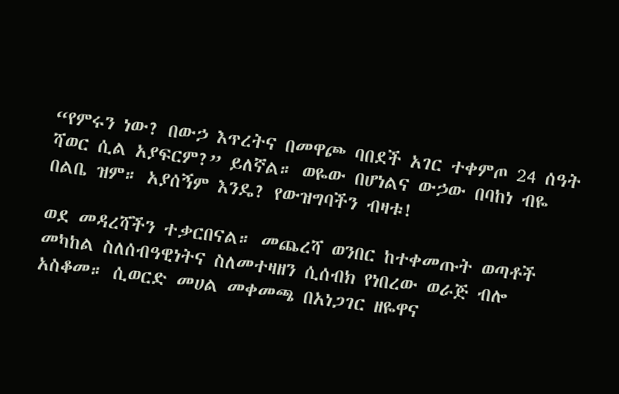“የምሩን ነው? በውኃ እጥረትና በመዋጮ ባበደች አገር ተቀምጦ 24 ሰዓት ሻወር ሲል አያፍርም?” ይለኛል። ወዬው በሆነልና ውኃው በባከነ ብዬ በልቤ ዝም። አያሰኝም እንዴ? የውዝግባችን ብዛቱ!

ወደ መዳረሻችን ተቃርበናል። መጨረሻ ወንበር ከተቀመጡት ወጣቶች መካከል ስለሰብዓዊነትና ስለመተዛዘን ሲሰብክ የነበረው ወራጅ ብሎ አስቆመ። ሲወርድ መሀል መቀመጫ በአነጋገር ዘዬዋና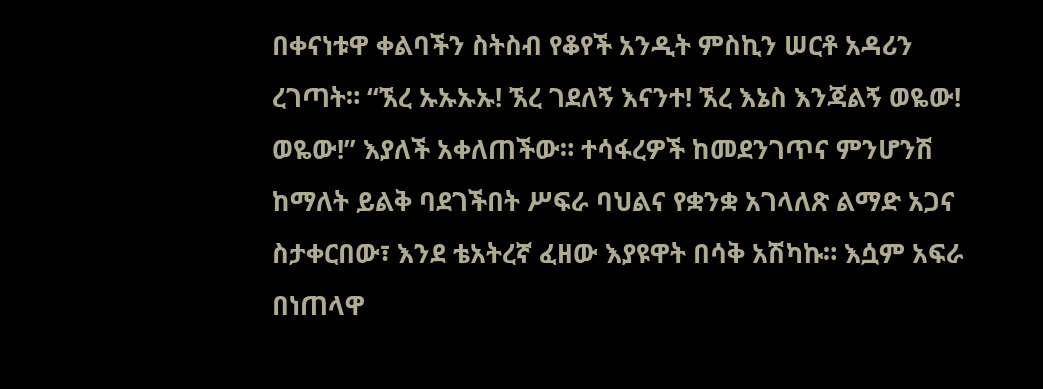በቀናነቱዋ ቀልባችን ስትስብ የቆየች አንዲት ምስኪን ሠርቶ አዳሪን ረገጣት። “ኧረ ኡኡኡኡ! ኧረ ገደለኝ እናንተ! ኧረ እኔስ እንጃልኝ ወዬው! ወዬው!” እያለች አቀለጠችው። ተሳፋረዎች ከመደንገጥና ምንሆንሽ ከማለት ይልቅ ባደገችበት ሥፍራ ባህልና የቋንቋ አገላለጽ ልማድ አጋና ስታቀርበው፣ እንደ ቴአትረኛ ፈዘው እያዩዋት በሳቅ አሽካኩ። እሷም አፍራ በነጠላዋ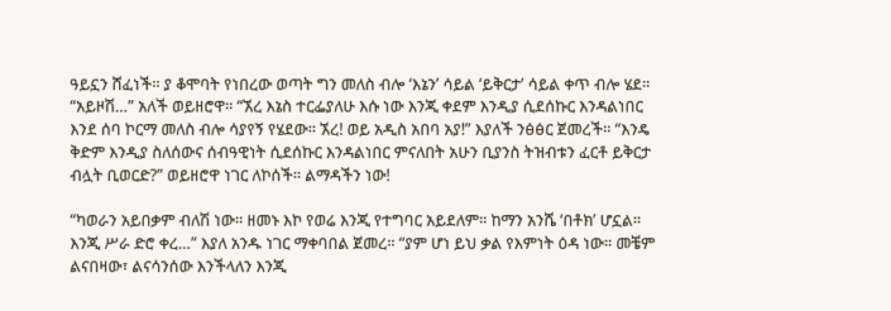ዓይኗን ሸፈነች። ያ ቆሞባት የነበረው ወጣት ግን መለስ ብሎ ‘እኔን’ ሳይል ‘ይቅርታ’ ሳይል ቀጥ ብሎ ሄደ። “አይዞሽ…” አለች ወይዘሮዋ። “ኧረ እኔስ ተርፌያለሁ እሱ ነው እንጂ ቀደም እንዲያ ሲደሰኩር እንዳልነበር እንደ ሰባ ኮርማ መለስ ብሎ ሳያየኝ የሄደው። ኧረ! ወይ አዲስ አበባ አያ!” እያለች ንፅፅር ጀመረች። “እንዴ ቅድም እንዲያ ስለሰውና ሰብዓዊነት ሲደሰኩር እንዳልነበር ምናለበት አሁን ቢያንስ ትዝብቱን ፈርቶ ይቅርታ ብሏት ቢወርድ?” ወይዘሮዋ ነገር ለኮሰች። ልማዳችን ነው!

“ካወራን አይበቃም ብለሽ ነው። ዘመኑ እኮ የወሬ እንጂ የተግባር አይደለም። ከማን አንሼ ‘በቶክ’ ሆኗል። እንጂ ሥራ ድሮ ቀረ…” እያለ አንዱ ነገር ማቀባበል ጀመረ። “ያም ሆነ ይህ ቃል የእምነት ዕዳ ነው። መቼም ልናበዛው፣ ልናሳንሰው እንችላለን እንጂ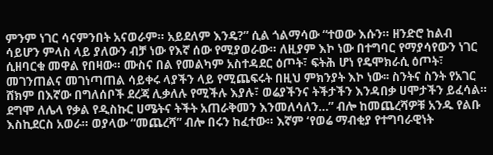ምንም ነገር ሳናምንበት አናወራም። አይደለም እንዴ?” ሲል ጎልማሳው “ተወው እሱን። ዘንድሮ ከልብ ሳይሆን ምላስ ላይ ያለውን ብቻ ነው የእኛ ሰው የሚያወራው። ለዚያም እኮ ነው በተግባር የማያሳየውን ነገር ሲዘባርቁ መዋል የበዛው። ሙስና በል የመልካም አስተዳደር ዕጦት፣ ፍትሕ ሆነ የዴሞክራሲ ዕጦት፣ መገንጠልና መገነጣጠል ሳይቀሩ ላያችን ላይ የሚጨፍሩት በዚህ ምክንያት እኮ ነው፡፡ ስንትና ስንት የአገር ሸክም በእኛው በግለሰቦች ደረጃ ሊቃለሉ የሚችሉ እያሉ፣ ወሬያችንና ትችታችን እንዳበቃ ሀሞታችን ይፈሳል። ደግሞ ለሌላ የቃል የዲስኩር ሀሜትና ትችት አጠራቅመን እንመለሳለን…” ብሎ ከመጨረሻዎቹ አንዱ የልቡ እስኪደርስ አወራ። ወያላው “መጨረሻ” ብሎ በሩን ከፈተው። እኛም ‘የወሬ ማብቂያ የተግባራዊነት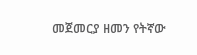መጀመርያ ዘመን የትኛው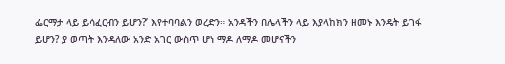ፌርማታ ላይ ይሳፈርብን ይሆን?’ እየተባባልን ወረድን። አንዳችን በሌላችን ላይ እያላከክን ዘመኑ እንዴት ይገፋ ይሆን? ያ ወጣት እንዳለው አንድ አገር ውስጥ ሆነ ማዶ ለማዶ መሆናችን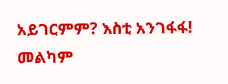አይገርምም? እስቲ አንገፋፋ! መልካም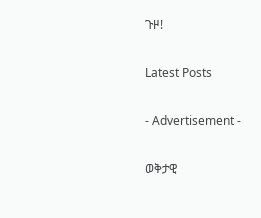ጉዞ!

Latest Posts

- Advertisement -

ወቅታዊ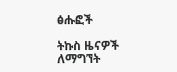ፅሑፎች

ትኩስ ዜናዎች ለማግኘት